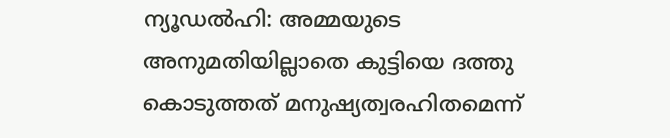ന്യൂഡൽഹി: അമ്മയുടെ അനുമതിയില്ലാതെ കുട്ടിയെ ദത്തു കൊടുത്തത് മനുഷ്യത്വരഹിതമെന്ന്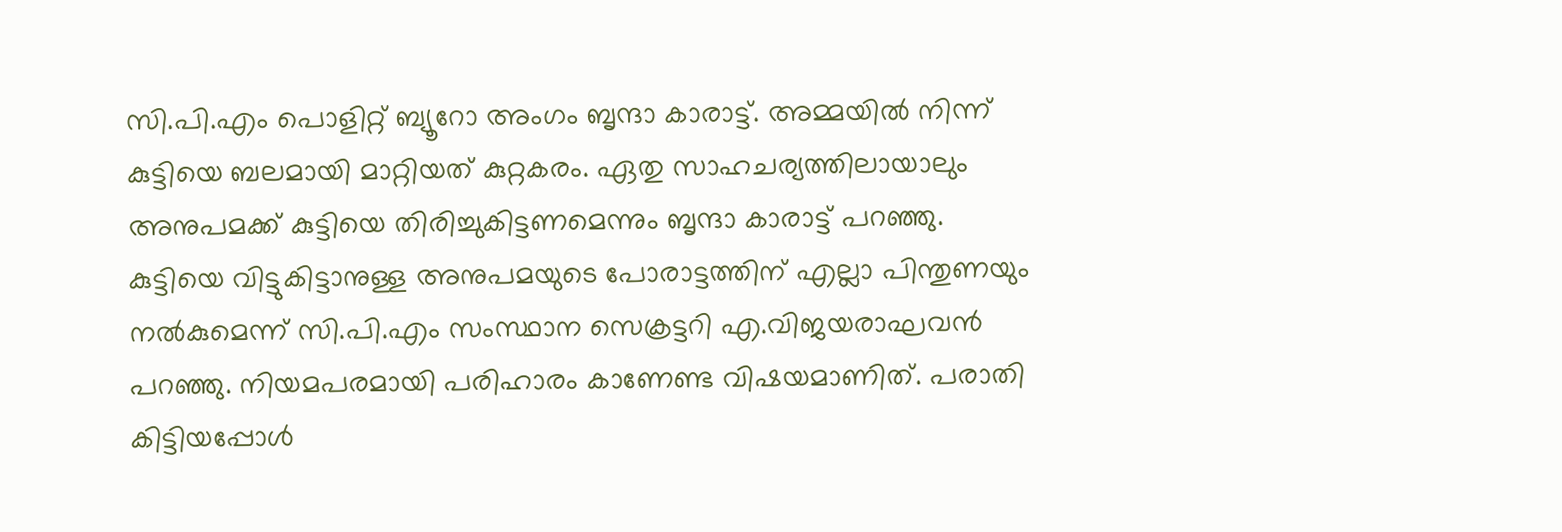സി.പി.എം പൊളിറ്റ് ബ്യൂറോ അംഗം ബൃന്ദാ കാരാട്ട്. അമ്മയിൽ നിന്ന് കുട്ടിയെ ബലമായി മാറ്റിയത് കുറ്റകരം. ഏതു സാഹചര്യത്തിലായാലും അനുപമക്ക് കുട്ടിയെ തിരിച്ചുകിട്ടണമെന്നും ബൃന്ദാ കാരാട്ട് പറഞ്ഞു.
കുട്ടിയെ വിട്ടുകിട്ടാനുള്ള അനുപമയുടെ പോരാട്ടത്തിന് എല്ലാ പിന്തുണയും നൽകുമെന്ന് സി.പി.എം സംസ്ഥാന സെക്രട്ടറി എ.വിജയരാഘവൻ പറഞ്ഞു. നിയമപരമായി പരിഹാരം കാണേണ്ട വിഷയമാണിത്. പരാതി കിട്ടിയപ്പോൾ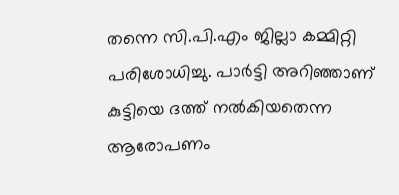തന്നെ സി.പി.എം ജില്ലാ കമ്മിറ്റി പരിശോധിച്ചു. പാർട്ടി അറിഞ്ഞാണ് കുട്ടിയെ ദത്ത് നൽകിയതെന്ന ആരോപണം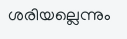ശരിയല്ലെന്നും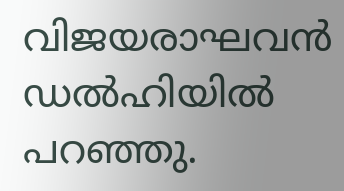വിജയരാഘവൻ ഡൽഹിയിൽ പറഞ്ഞു.